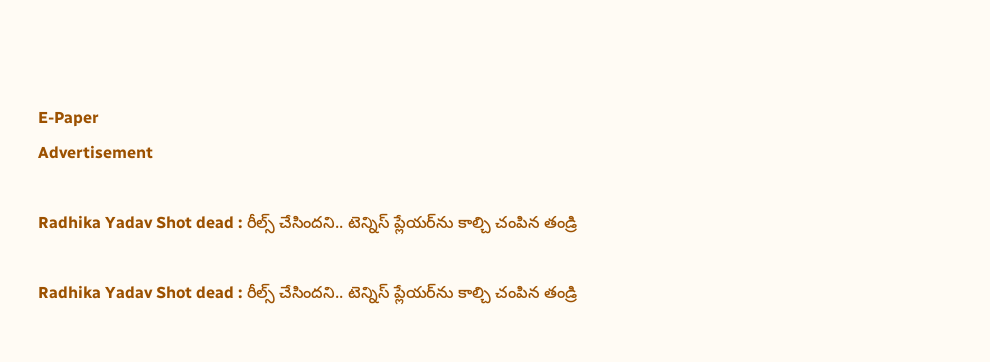E-Paper
Advertisement

Radhika Yadav Shot dead : రీల్స్ చేసిందని.. టెన్నిస్ ప్లేయర్‌ను కాల్చి చంపిన తండ్రి

Radhika Yadav Shot dead : రీల్స్ చేసిందని.. టెన్నిస్ ప్లేయర్‌ను కాల్చి చంపిన తండ్రి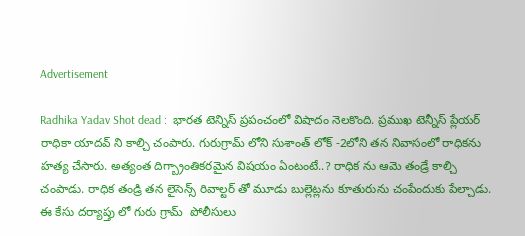Advertisement

Radhika Yadav Shot dead :  భారత టెన్నిస్ ప్రపంచంలో విషాదం నెలకొంది. ప్రముఖ టెన్నీస్ ప్లేయర్ రాధికా యాదవ్ ని కాల్చి చంపారు. గురుగ్రామ్ లోని సుశాంత్ లోక్ -2లోని తన నివాసంలో రాధికను హత్య చేసారు. అత్యంత దిగ్బ్రాంతికరమైన విషయం ఏంటంటే..? రాధిక ను ఆమె తండ్రే కాల్చి చంపాడు. రాధిక తండ్రి తన లైసెన్స్ రివాల్టర్ తో మూడు బుల్లెట్లను కూతురును చంపేందుకు పేల్చాడు. ఈ కేసు దర్యాప్తు లో గురు గ్రామ్  పోలీసులు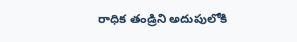రాధిక తండ్రిని అదుపులోకి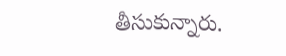తీసుకున్నారు.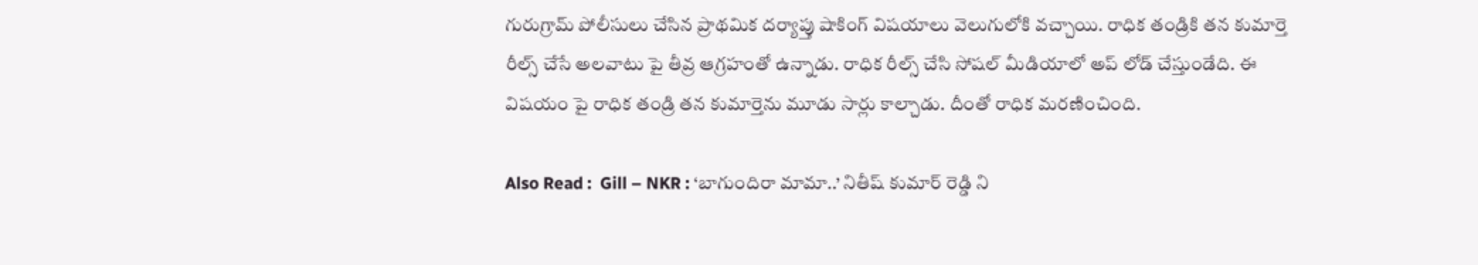గురుగ్రామ్ పోలీసులు చేసిన ప్రాథమిక దర్యాప్తు షాకింగ్ విషయాలు వెలుగులోకి వచ్చాయి. రాధిక తండ్రికి తన కుమార్తె రీల్స్ చేసే అలవాటు పై తీవ్ర ఆగ్రహంతో ఉన్నాడు. రాధిక రీల్స్ చేసి సోషల్ మీడియాలో అప్ లోడ్ చేస్తుండేది. ఈ విషయం పై రాధిక తండ్రి తన కుమార్తెను మూడు సార్లు కాల్చాడు. దీంతో రాధిక మరణించింది.

Also Read :  Gill – NKR : ‘బాగుందిరా మామా..’ నితీష్ కుమార్ రెడ్డి ని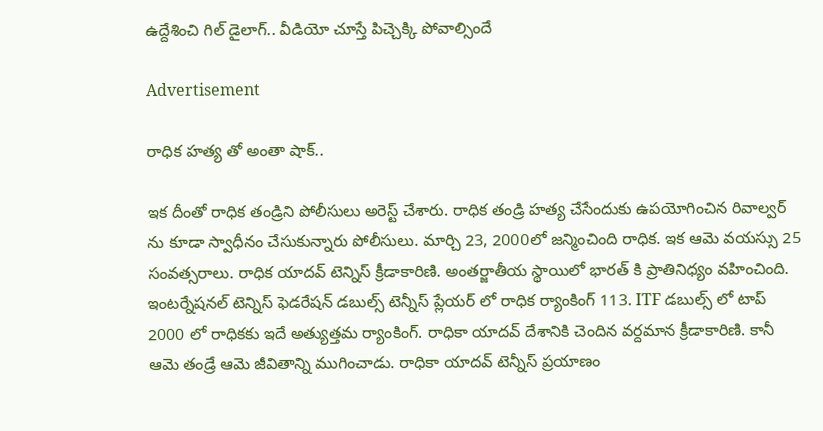ఉద్దేశించి గిల్ డైలాగ్.. వీడియో చూస్తే పిచ్చెక్కి పోవాల్సిందే

Advertisement

రాధిక హత్య తో అంతా షాక్..

ఇక దీంతో రాధిక తండ్రిని పోలీసులు అరెస్ట్ చేశారు. రాధిక తండ్రి హత్య చేసేందుకు ఉపయోగించిన రివాల్వర్ ను కూడా స్వాధీనం చేసుకున్నారు పోలీసులు. మార్చి 23, 2000లో జన్మించింది రాధిక. ఇక ఆమె వయస్సు 25 సంవత్సరాలు. రాధిక యాదవ్ టెన్నిస్ క్రీడాకారిణి. అంతర్జాతీయ స్థాయిలో భారత్ కి ప్రాతినిధ్యం వహించింది. ఇంటర్నేషనల్ టెన్నిస్ ఫెడరేషన్ డబుల్స్ టెన్నీస్ ప్లేయర్ లో రాధిక ర్యాంకింగ్ 113. ITF డబుల్స్ లో టాప్ 2000 లో రాధికకు ఇదే అత్యుత్తమ ర్యాంకింగ్. రాధికా యాదవ్ దేశానికి చెందిన వర్దమాన క్రీడాకారిణి. కానీ ఆమె తండ్రే ఆమె జీవితాన్ని ముగించాడు. రాధికా యాదవ్ టెన్నీస్ ప్రయాణం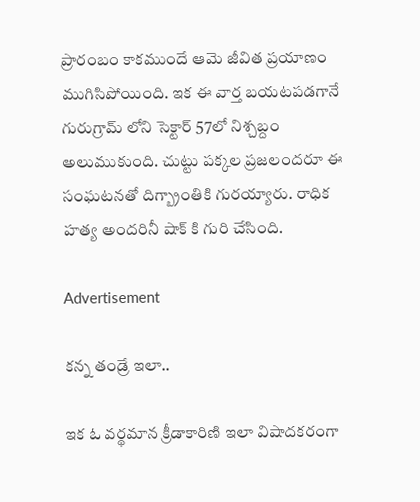ప్రారంబం కాకముందే ఆమె జీవిత ప్రయాణం ముగిసిపోయింది. ఇక ఈ వార్త బయటపడగానే గురుగ్రామ్ లోని సెక్టార్ 57లో నిశ్చబ్దం అలుముకుంది. చుట్టు పక్కల ప్రజలందరూ ఈ సంఘటనతో దిగ్బ్రాంతికి గురయ్యారు. రాధిక హత్య అందరినీ షాక్ కి గురి చేసింది.

Advertisement

కన్న తండ్రే ఇలా..

ఇక ఓ వర్థమాన క్రీడాకారిణి ఇలా విషాదకరంగా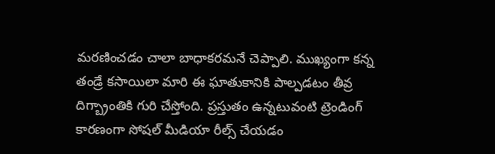మరణించడం చాలా బాధాకరమనే చెప్పాలి. ముఖ్యంగా కన్న తండ్రే కసాయిలా మారి ఈ ఘాతుకానికి పాల్పడటం తీవ్ర దిగ్బ్రాంతికి గురి చేస్తోంది. ప్రస్తుతం ఉన్నటువంటి ట్రెండింగ్ కారణంగా సోషల్ మీడియా రీల్స్ చేయడం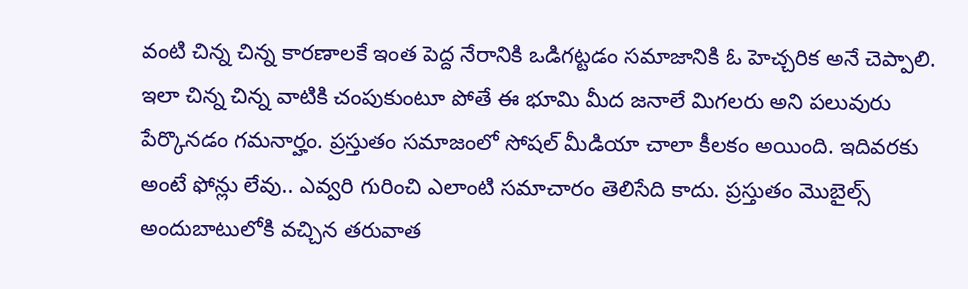వంటి చిన్న చిన్న కారణాలకే ఇంత పెద్ద నేరానికి ఒడిగట్టడం సమాజానికి ఓ హెచ్చరిక అనే చెప్పాలి. ఇలా చిన్న చిన్న వాటికి చంపుకుంటూ పోతే ఈ భూమి మీద జనాలే మిగలరు అని పలువురు పేర్కొనడం గమనార్హం. ప్రస్తుతం సమాజంలో సోషల్ మీడియా చాలా కీలకం అయింది. ఇదివరకు అంటే ఫోన్లు లేవు.. ఎవ్వరి గురించి ఎలాంటి సమాచారం తెలిసేది కాదు. ప్రస్తుతం మొబైల్స్ అందుబాటులోకి వచ్చిన తరువాత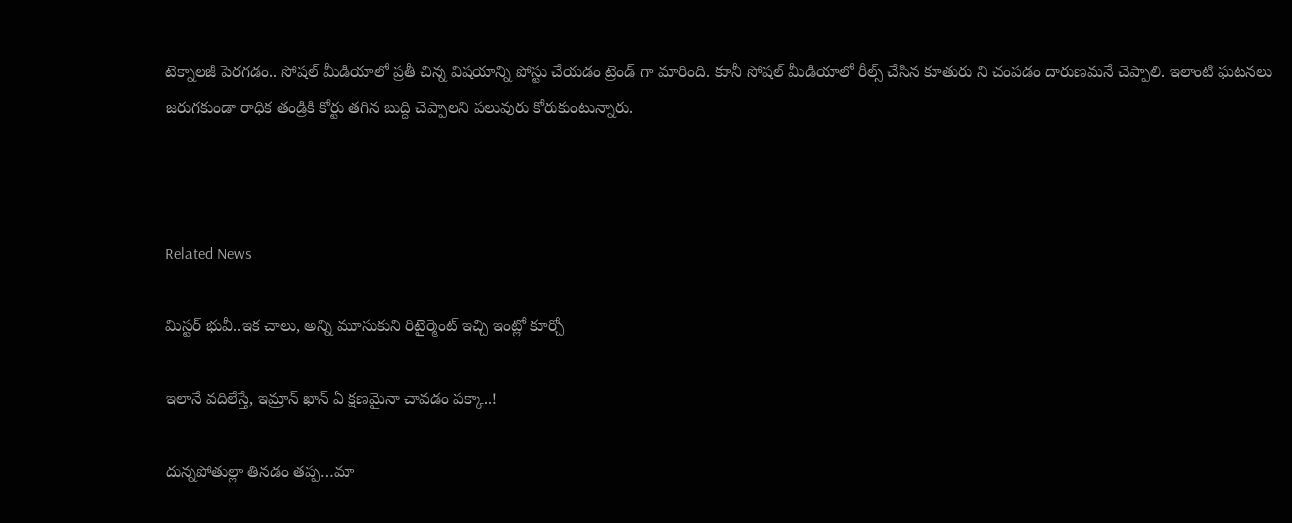టెక్నాలజీ పెరగడం.. సోషల్ మీడియాలో ప్రతీ చిన్న విషయాన్ని పోస్టు చేయడం ట్రెండ్ గా మారింది. కుానీ సోషల్ మీడియాలో రీల్స్ చేసిన కూతురు ని చంపడం దారుణమనే చెప్పాలి. ఇలాంటి ఘటనలు జరుగకుండా రాధిక తండ్రికి కోర్టు తగిన బుద్ది చెప్పాలని పలువురు కోరుకుంటున్నారు.



Related News

మిస్ట‌ర్ భువీ..ఇక చాలు, అన్ని మూసుకుని రిటైర్మెంట్ ఇచ్చి ఇంట్లో కూర్చో

ఇలానే వదిలేస్తే, ఇమ్రాన్ ఖాన్ ఏ క్షణమైనా చావడం పక్కా..!

దున్న‌పోతుల్లా తిన‌డం త‌ప్ప‌…మా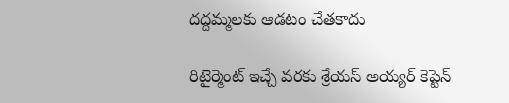ద‌ద్ద‌మ్మ‌ల‌కు ఆడ‌టం చేత‌కాదు

రిటైర్మెంట్ ఇచ్చే వ‌రకు శ్రేయస్ అయ్యర్ కెప్టెన్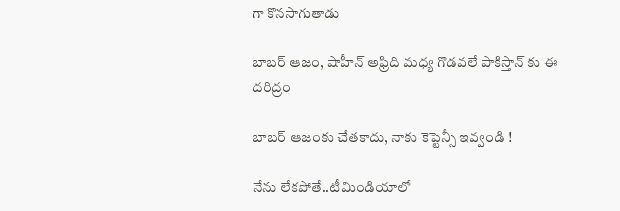గా కొన‌సాగుతాడు

బాబర్ ఆజం, షాహీన్ అఫ్రిది మధ్య గొడవలే పాకిస్తాన్ కు ఈ దరిద్రం

బాబ‌ర్ ఆజంకు చేత‌కాదు, నాకు కెప్టెన్సీ ఇవ్వండి !

నేను లేక‌పోతే..టీమిండియాలో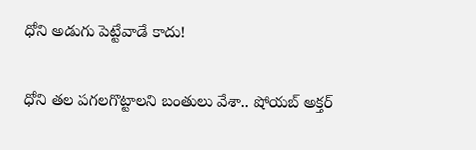ధోని అడుగు పెట్టేవాడే కాదు!

ధోని తల పగలగొట్టాలని బంతులు వేశా.. షోయబ్ అక్తర్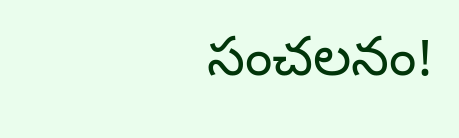సంచ‌ల‌నం!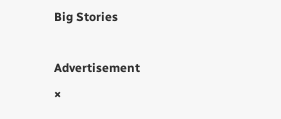Big Stories

Advertisement
×